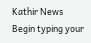Kathir News
Begin typing your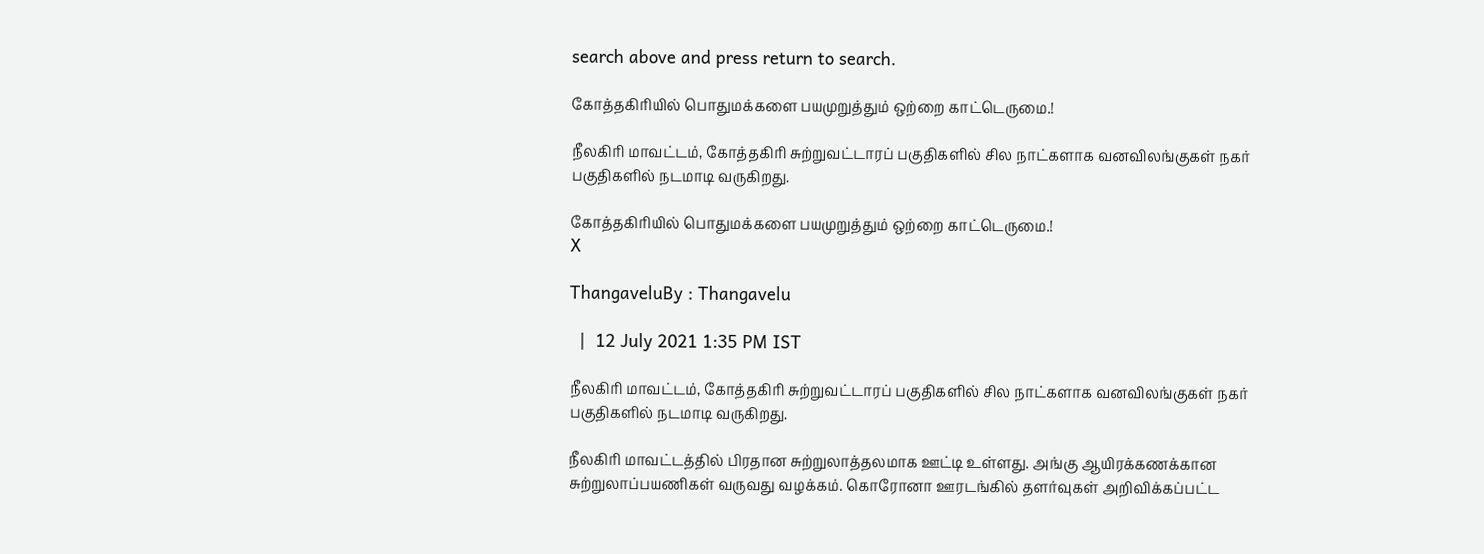search above and press return to search.

கோத்தகிரியில் பொதுமக்களை பயமுறுத்தும் ஒற்றை காட்டெருமை.!

நீலகிரி மாவட்டம், கோத்தகிரி சுற்றுவட்டாரப் பகுதிகளில் சில நாட்களாக வனவிலங்குகள் நகர் பகுதிகளில் நடமாடி வருகிறது.

கோத்தகிரியில் பொதுமக்களை பயமுறுத்தும் ஒற்றை காட்டெருமை.!
X

ThangaveluBy : Thangavelu

  |  12 July 2021 1:35 PM IST

நீலகிரி மாவட்டம், கோத்தகிரி சுற்றுவட்டாரப் பகுதிகளில் சில நாட்களாக வனவிலங்குகள் நகர் பகுதிகளில் நடமாடி வருகிறது.

நீலகிரி மாவட்டத்தில் பிரதான சுற்றுலாத்தலமாக ஊட்டி உள்ளது. அங்கு ஆயிரக்கணக்கான சுற்றுலாப்பயணிகள் வருவது வழக்கம். கொரோனா ஊரடங்கில் தளர்வுகள் அறிவிக்கப்பட்ட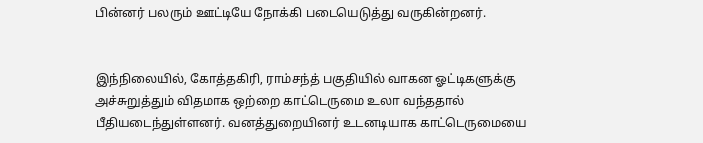பின்னர் பலரும் ஊட்டியே நோக்கி படையெடுத்து வருகின்றனர்.


இந்நிலையில், கோத்தகிரி, ராம்சந்த் பகுதியில் வாகன ஓட்டிகளுக்கு அச்சுறுத்தும் விதமாக ஒற்றை காட்டெருமை உலா வந்ததால் பீதியடைந்துள்ளனர். வனத்துறையினர் உடனடியாக காட்டெருமையை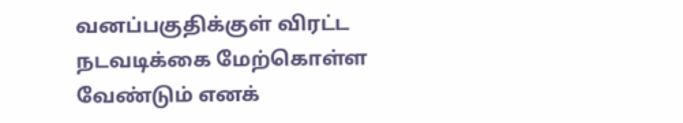வனப்பகுதிக்குள் விரட்ட நடவடிக்கை மேற்கொள்ள வேண்டும் எனக்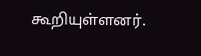கூறியுள்ளனர்.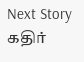Next Story
கதிர்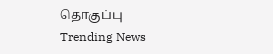தொகுப்பு
Trending News